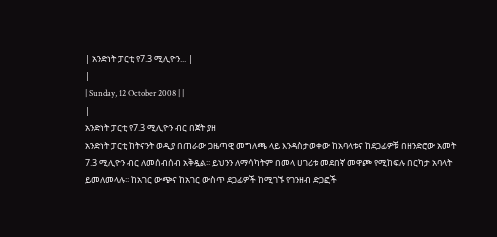| አንድነት ፓርቲ የ7.3 ሚሊዮን... |
|
| Sunday, 12 October 2008 | |
|
አንድነት ፓርቲ የ7.3 ሚሊዮን ብር በጀት ያዘ
አንድነት ፓርቲ ከትናንት ወዲያ በጠራው ጋዜጣዊ መግለጫ ላይ እንዳስታወቀው ከአባላቱና ከደጋፊዎቹ በዘንድሮው አመት 7.3 ሚሊዮን ብር ለመሰብሰብ አቅዷል፡፡ ይህንን ለማሳካትም በመላ ሀገሪቱ መደበኛ መዋጮ የሚከፍሉ በርካታ አባላት ይመለመላሉ፡፡ ከአገር ውጭና ከአገር ውስጥ ደጋፊዎች ከሚገኙ የገንዘብ ድጋፎች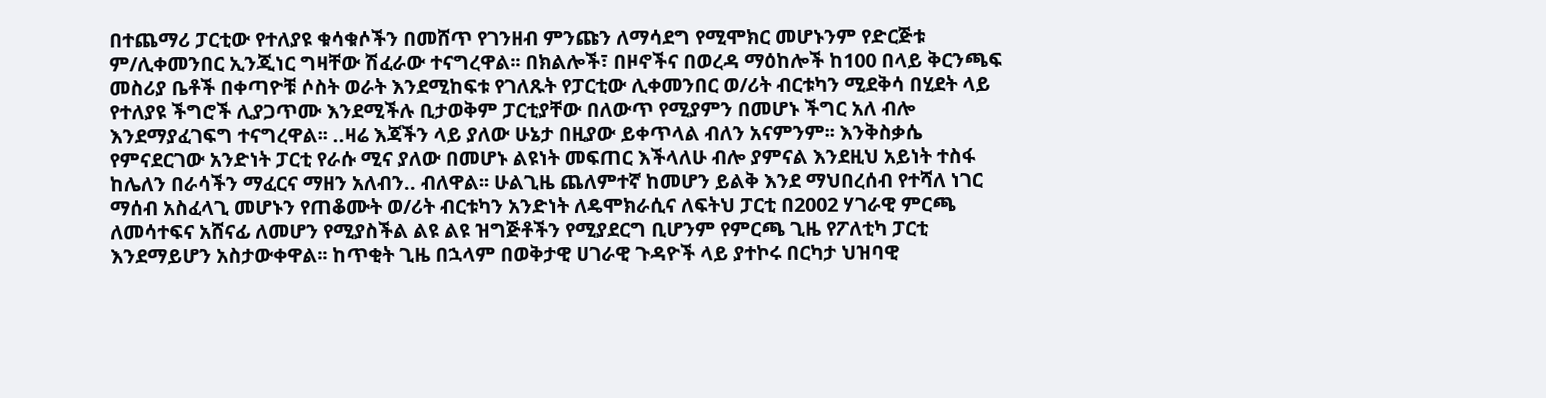በተጨማሪ ፓርቲው የተለያዩ ቁሳቁሶችን በመሸጥ የገንዘብ ምንጩን ለማሳደግ የሚሞክር መሆኑንም የድርጅቱ ም/ሊቀመንበር ኢንጂነር ግዛቸው ሽፈራው ተናግረዋል፡፡ በክልሎች፣ በዞኖችና በወረዳ ማዕከሎች ከ100 በላይ ቅርንጫፍ መስሪያ ቤቶች በቀጣዮቹ ሶስት ወራት እንደሚከፍቱ የገለጹት የፓርቲው ሊቀመንበር ወ/ሪት ብርቱካን ሚደቅሳ በሂደት ላይ የተለያዩ ችግሮች ሊያጋጥሙ እንደሚችሉ ቢታወቅም ፓርቲያቸው በለውጥ የሚያምን በመሆኑ ችግር አለ ብሎ እንደማያፈገፍግ ተናግረዋል፡፡ ..ዛሬ እጃችን ላይ ያለው ሁኔታ በዚያው ይቀጥላል ብለን አናምንም፡፡ እንቅስቃሴ የምናደርገው አንድነት ፓርቲ የራሱ ሚና ያለው በመሆኑ ልዩነት መፍጠር እችላለሁ ብሎ ያምናል እንደዚህ አይነት ተስፋ ከሌለን በራሳችን ማፈርና ማዘን አለብን.. ብለዋል፡፡ ሁልጊዜ ጨለምተኛ ከመሆን ይልቅ እንደ ማህበረሰብ የተሻለ ነገር ማሰብ አስፈላጊ መሆኑን የጠቆሙት ወ/ሪት ብርቱካን አንድነት ለዴሞክራሲና ለፍትህ ፓርቲ በ2002 ሃገራዊ ምርጫ ለመሳተፍና አሸናፊ ለመሆን የሚያስችል ልዩ ልዩ ዝግጅቶችን የሚያደርግ ቢሆንም የምርጫ ጊዜ የፖለቲካ ፓርቲ እንደማይሆን አስታውቀዋል፡፡ ከጥቂት ጊዜ በኋላም በወቅታዊ ሀገራዊ ጉዳዮች ላይ ያተኮሩ በርካታ ህዝባዊ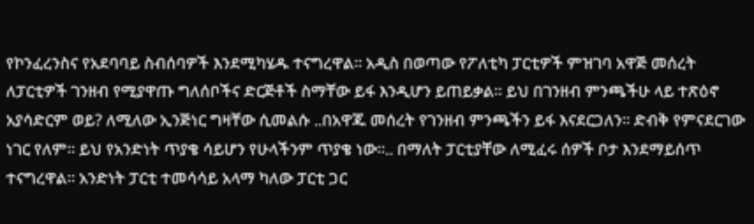የኮንፈረንስና የአደባባይ ስብሰባዎች እንደሚካሄዱ ተናግረዋል፡፡ አዲስ በወጣው የፖለቲካ ፓርቲዎች ምዝገባ አዋጅ መሰረት ለፓርቲዎች ገንዘብ የሚያዋጡ ግለሰቦችና ድርጅቶች ስማቸው ይፋ እንዲሆን ይጠይቃል፡፡ ይህ በገንዘብ ምንጫችሁ ላይ ተጽዕኖ አያሳድርም ወይ? ለሚለው ኢንጅነር ግዛቸው ሲመልሱ ..በአዋጁ መሰረት የገንዘብ ምንጫችን ይፋ እናደርጋለን፡፡ ድብቅ የምናደርገው ነገር የለም፡፡ ይህ የአንድነት ጥያቄ ሳይሆን የሁላችንም ጥያቄ ነው፡፡.. በማለት ፓርቲያቸው ለሚፈሩ ሰዎች ቦታ እንደማይሰጥ ተናግረዋል፡፡ አንድነት ፓርቲ ተመሳሳይ አላማ ካለው ፓርቲ ጋር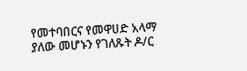የመተባበርና የመዋሀድ አላማ ያለው መሆኑን የገለጹት ዶ/ር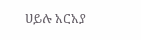ሀይሉ አርአያ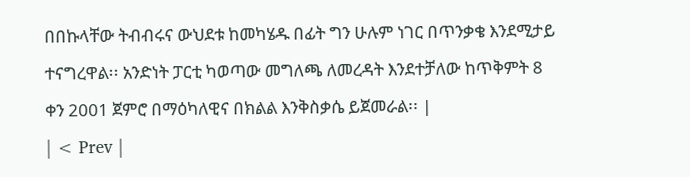በበኩላቸው ትብብሩና ውህደቱ ከመካሄዱ በፊት ግን ሁሉም ነገር በጥንቃቄ እንደሚታይ ተናግረዋል፡፡ አንድነት ፓርቲ ካወጣው መግለጫ ለመረዳት እንደተቻለው ከጥቅምት 8 ቀን 2001 ጀምሮ በማዕካለዊና በክልል እንቅስቃሴ ይጀመራል፡፡ |
| < Prev |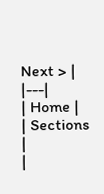Next > |
|---|
| Home |
| Sections |
|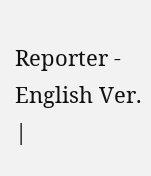Reporter - English Ver. |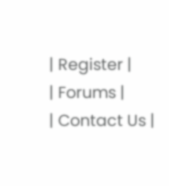| Register |
| Forums |
| Contact Us |